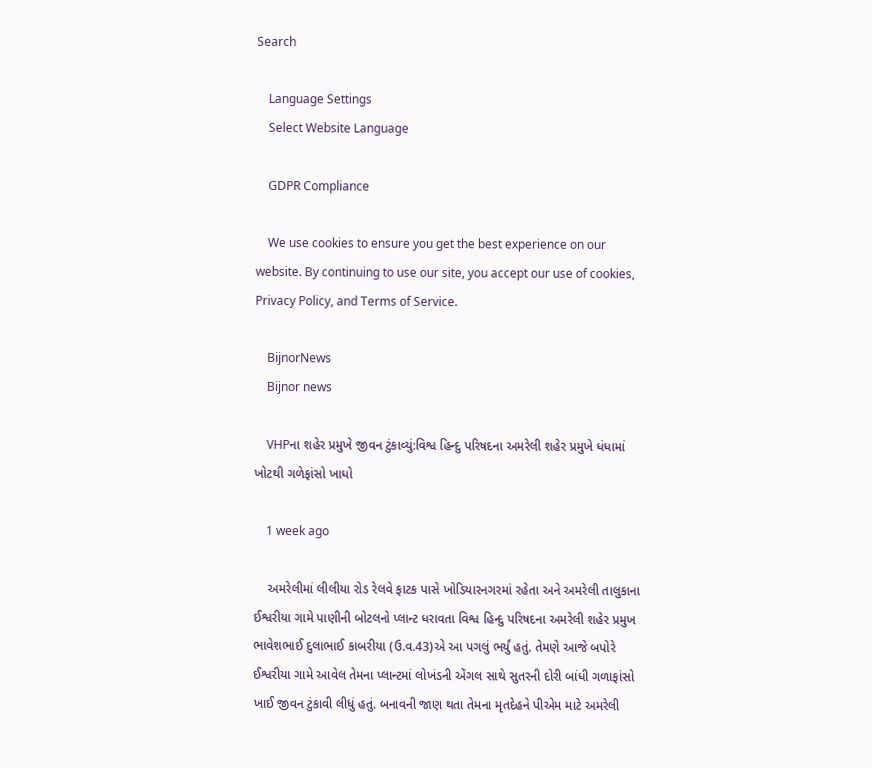Search

    Language Settings
    Select Website Language

    GDPR Compliance

    We use cookies to ensure you get the best experience on our website. By continuing to use our site, you accept our use of cookies, Privacy Policy, and Terms of Service.

    BijnorNews
    Bijnor news

    VHPના શહેર પ્રમુખે જીવન ટુંકાવ્યું:વિશ્વ હિન્દુ પરિષદના અમરેલી શહેર પ્રમુખે ધંધામાં ખોટથી ગળેફાંસો ખાધો

    1 week ago

    અમરેલીમાં લીલીયા રોડ રેલવે ફાટક પાસે ખોડિયારનગરમાં રહેતા અને અમરેલી તાલુકાના ઈશ્વરીયા ગામે પાણીની બોટલનો પ્લાન્ટ ધરાવતા વિશ્વ હિન્દુ પરિષદના અમરેલી શહેર પ્રમુખ ભાવેશભાઈ દુલાભાઈ કાબરીયા (ઉ.વ.43)એ આ પગલું ભર્યું હતું. તેમણે આજે બપોરે ઈશ્વરીયા ગામે આવેલ તેમના પ્લાન્ટમાં લોખંડની એંગલ સાથે સુતરની દોરી બાંધી ગળાફાંસો ખાઈ જીવન ટુંકાવી લીધું હતું. બનાવની જાણ થતા તેમના મૃતદેહને પીએમ માટે અમરેલી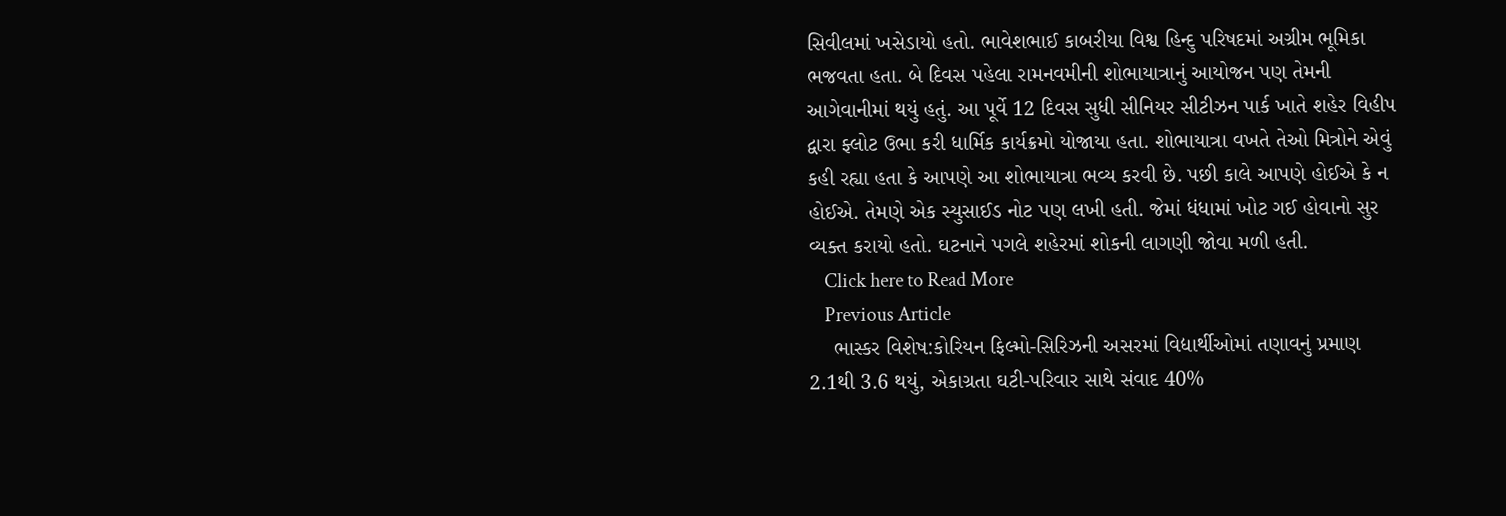સિવીલમાં ખસેડાયો હતો. ભાવેશભાઈ કાબરીયા વિશ્વ હિન્દુ પરિષદમાં અગ્રીમ ભૂમિકા ભજવતા હતા. બે દિવસ પહેલા રામનવમીની શોભાયાત્રાનું આયોજન પણ તેમની આગેવાનીમાં થયું હતું. આ પૂર્વે 12 દિવસ સુધી સીનિયર સીટીઝન પાર્ક ખાતે શહેર વિહીપ દ્વારા ફ્લોટ ઉભા કરી ધાર્મિક કાર્યક્રમો યોજાયા હતા. શોભાયાત્રા વખતે તેઓ મિત્રોને એવું કહી રહ્યા હતા કે આપણે આ શોભાયાત્રા ભવ્ય કરવી છે. પછી કાલે આપણે હોઈએ કે ન હોઈએ. તેમણે એક સ્યુસાઈડ નોટ પણ લખી હતી. જેમાં ધંધામાં ખોટ ગઈ હોવાનો સુર વ્યક્ત કરાયો હતો. ઘટનાને પગલે શહેરમાં શોકની લાગણી જોવા મળી હતી.
    Click here to Read More
    Previous Article
    ભાસ્કર વિશેષ:કોરિયન ફિલ્મો-સિરિઝની અસરમાં વિદ્યાર્થીઓમાં તણાવનું પ્રમાણ 2.1થી 3.6 થયું, એકાગ્રતા ઘટી-પરિવાર સાથે સંવાદ 40%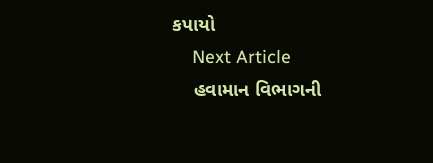કપાયો
    Next Article
    હવામાન વિભાગની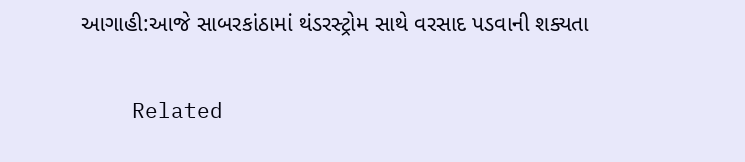આગાહી:આજે સાબરકાંઠામાં થંડરસ્ટ્રોમ સાથે વરસાદ પડવાની શક્યતા

    Related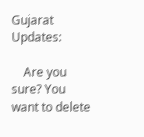Gujarat Updates:

    Are you sure? You want to delete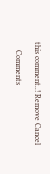this comment..! Remove Cancel

    Comments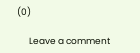(0)

      Leave a comment